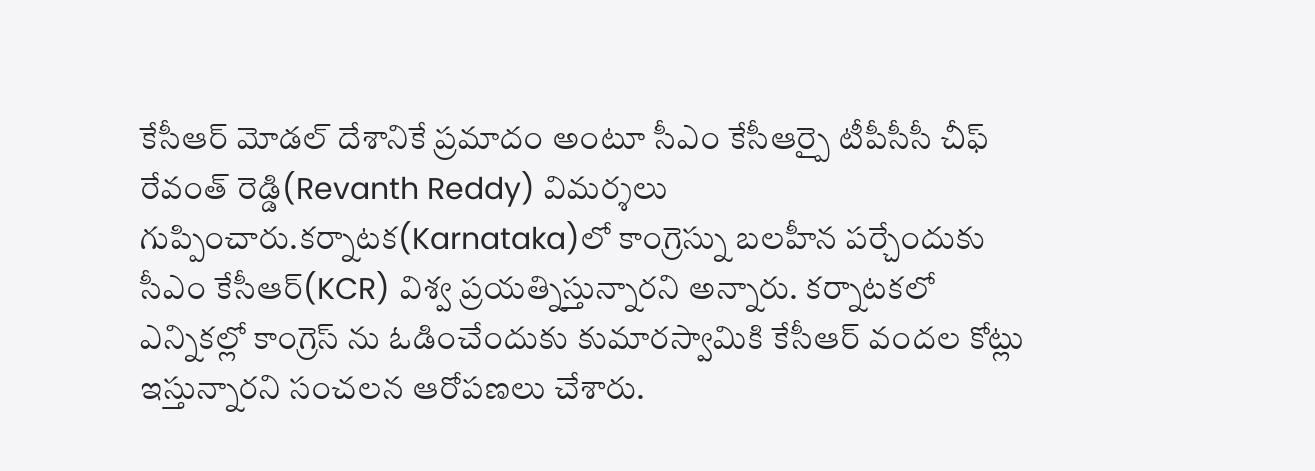కేసీఆర్ మోడల్ దేశానికే ప్రమాదం అంటూ సీఎం కేసీఆర్పై టీపీసీసీ చీఫ్ రేవంత్ రెడ్డి(Revanth Reddy) విమర్శలు గుప్పించారు.కర్నాటక(Karnataka)లో కాంగ్రెస్ను బలహీన పర్చేందుకు సీఎం కేసీఆర్(KCR) విశ్వ ప్రయత్నిస్తున్నారని అన్నారు. కర్నాటకలో ఎన్నికల్లో కాంగ్రెస్ ను ఓడించేందుకు కుమారస్వామికి కేసీఆర్ వందల కోట్లు ఇస్తున్నారని సంచలన ఆరోపణలు చేశారు.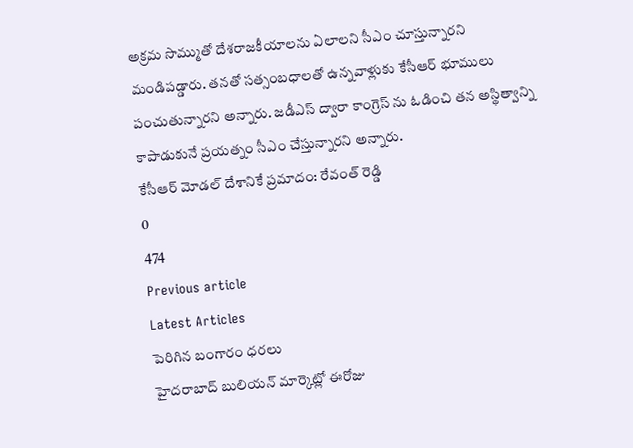అక్రమ సొమ్ముతో దేశరాజకీయాలను ఏలాలని సీఎం చూస్తున్నారని మండిపడ్డారు. తనతో సత్సంబధాలతో ఉన్నవాళ్లుకు కేసీఆర్ భూములు పంచుతున్నారని అన్నారు. జడీఎస్ ద్వారా కాంగ్రెస్ ను ఓడించి తన అస్థిత్వాన్ని కాపాడుకునే ప్రయత్నం సీఎం చేస్తున్నారని అన్నారు.
కేసీఆర్ మోడల్ దేశానికే ప్రమాదం: రేవంత్ రెడ్డి
0
474
Previous article
Latest Articles
పెరిగిన బంగారం ధరలు
హైదరాబాద్ బులియన్ మార్కెట్లో ఈరోజు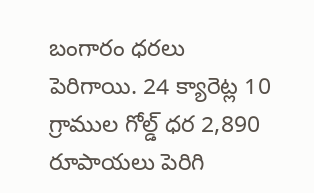బంగారం ధరలు పెరిగాయి. 24 క్యారెట్ల 10 గ్రాముల గోల్డ్ ధర 2,890 రూపాయలు పెరిగి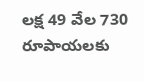లక్ష 49 వేల 730 రూపాయలకు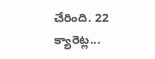చేరింది. 22 క్యారెట్ల...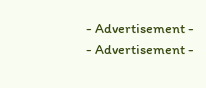- Advertisement -
- Advertisement -